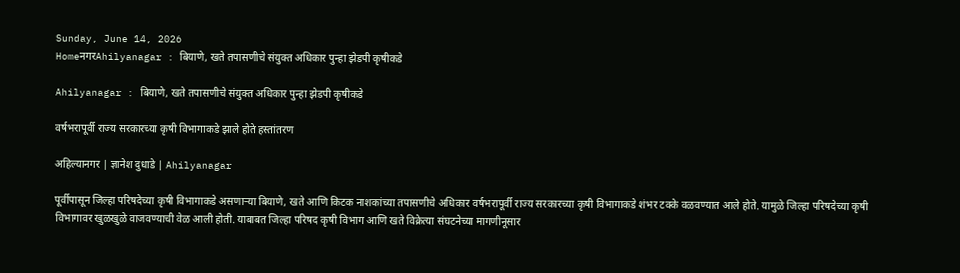Sunday, June 14, 2026
HomeनगरAhilyanagar : बियाणे, खते तपासणीचे संयुक्त अधिकार पुन्हा झेडपी कृषीकडे

Ahilyanagar : बियाणे, खते तपासणीचे संयुक्त अधिकार पुन्हा झेडपी कृषीकडे

वर्षभरापूर्वी राज्य सरकारच्या कृषी विभागाकडे झाले होते हस्तांतरण

अहिल्यानगर | ज्ञानेश दुधाडे | Ahilyanagar

पूर्वीपासून जिल्हा परिषदेच्या कृषी विभागाकडे असणार्‍या बियाणे, खते आणि किटक नाशकांच्या तपासणीचे अधिकार वर्षभरापूर्वी राज्य सरकारच्या कृषी विभागाकडे शंभर टक्के वळवण्यात आले होते. यामुळे जिल्हा परिषदेच्या कृषी विभागावर खुळखुळे वाजवण्याची वेळ आली होती. याबाबत जिल्हा परिषद कृषी विभाग आणि खते विक्रेत्या संघटनेच्या मागणीनूसार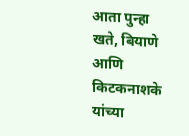आता पुन्हा खते, बियाणे आणि किटकनाशके यांच्या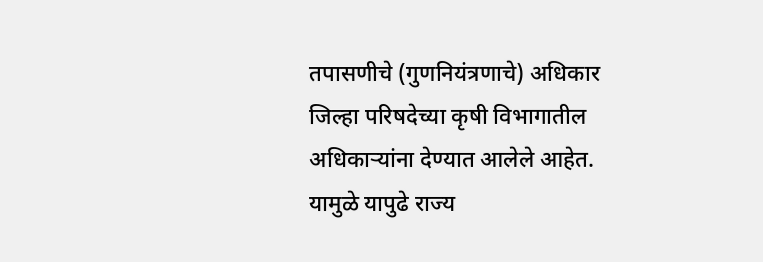तपासणीचे (गुणनियंत्रणाचे) अधिकार जिल्हा परिषदेच्या कृषी विभागातील अधिकार्‍यांना देण्यात आलेले आहेत. यामुळे यापुढे राज्य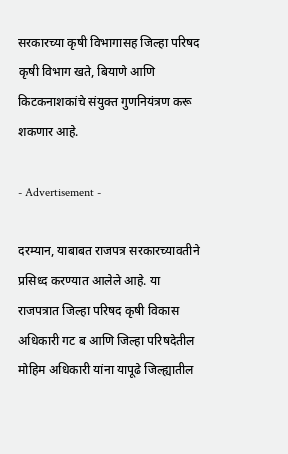सरकारच्या कृषी विभागासह जिल्हा परिषद कृषी विभाग खते, बियाणे आणि किटकनाशकांचे संयुक्त गुणनियंत्रण करू शकणार आहे.

- Advertisement -

दरम्यान, याबाबत राजपत्र सरकारच्यावतीने प्रसिध्द करण्यात आलेले आहे. या राजपत्रात जिल्हा परिषद कृषी विकास अधिकारी गट ब आणि जिल्हा परिषदेतील मोहिम अधिकारी यांना यापूढे जिल्ह्यातील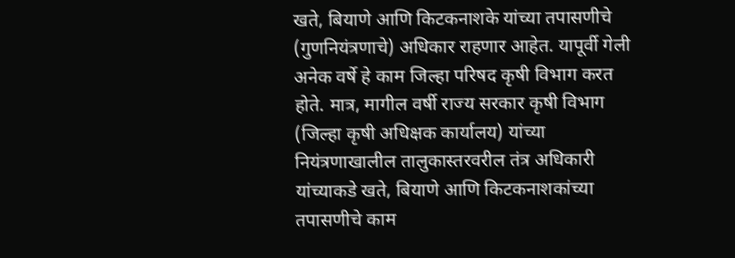खते, बियाणे आणि किटकनाशके यांच्या तपासणीचे (गुणनियंत्रणाचे) अधिकार राहणार आहेत. यापूर्वी गेली अनेक वर्षे हे काम जिल्हा परिषद कृषी विभाग करत होते. मात्र, मागील वर्षी राज्य सरकार कृषी विभाग (जिल्हा कृषी अधिक्षक कार्यालय) यांच्या नियंत्रणाखालील तालुकास्तरवरील तंत्र अधिकारी यांच्याकडे खते, बियाणे आणि किटकनाशकांच्या तपासणीचे काम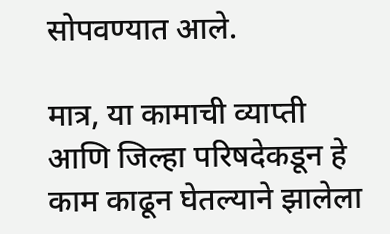सोपवण्यात आले.

मात्र, या कामाची व्याप्ती आणि जिल्हा परिषदेकडून हे काम काढून घेतल्याने झालेला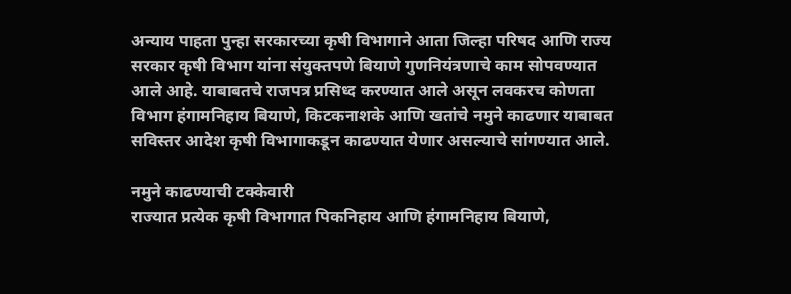अन्याय पाहता पुन्हा सरकारच्या कृषी विभागाने आता जिल्हा परिषद आणि राज्य सरकार कृषी विभाग यांना संयुक्तपणे बियाणे गुणनियंत्रणाचे काम सोपवण्यात आले आहे. याबाबतचे राजपत्र प्रसिध्द करण्यात आले असून लवकरच कोणता विभाग हंगामनिहाय बियाणे, किटकनाशके आणि खतांचे नमुने काढणार याबाबत सविस्तर आदेश कृषी विभागाकडून काढण्यात येणार असल्याचे सांगण्यात आले.

नमुने काढण्याची टक्केवारी
राज्यात प्रत्येक कृषी विभागात पिकनिहाय आणि हंगामनिहाय बियाणे,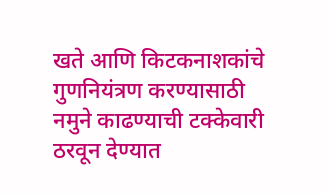खते आणि किटकनाशकांचे गुणनियंत्रण करण्यासाठी नमुने काढण्याची टक्केवारी ठरवून देण्यात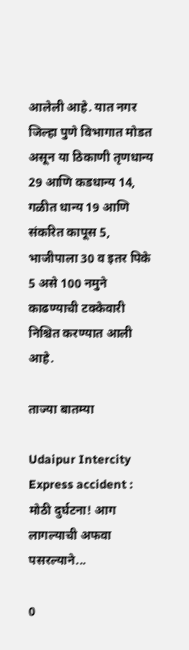आलेली आहे. यात नगर जिल्हा पुणे विभागात मोडत असून या ठिकाणी तृणधान्य 29 आणि कडधान्य 14, गळीत धान्य 19 आणि संकरित कापूस 5, भाजीपाला 30 व इतर पिके 5 असे 100 नमुने काढण्याची टक्केवारी निश्चित करण्यात आली आहे.

ताज्या बातम्या

Udaipur Intercity Express accident : मोठी दुर्घटना! आग लागल्याची अफवा पसरल्याने...

0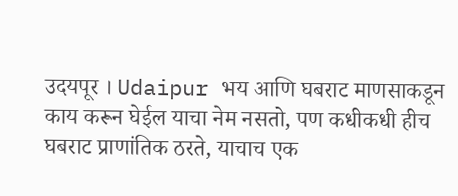उदयपूर । Udaipur भय आणि घबराट माणसाकडून काय करून घेईल याचा नेम नसतो, पण कधीकधी हीच घबराट प्राणांतिक ठरते, याचाच एक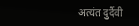अत्यंत दुर्दैवी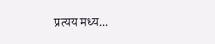प्रत्यय मध्य...